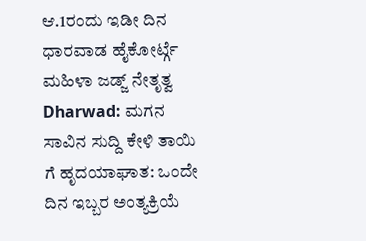ಆ.1ರಂದು ಇಡೀ ದಿನ ಧಾರವಾಡ ಹೈಕೋರ್ಟ್ಗೆ ಮಹಿಳಾ ಜಡ್ಜ್ ನೇತೃತ್ವ
Dharwad: ಮಗನ ಸಾವಿನ ಸುದ್ದಿ ಕೇಳಿ ತಾಯಿ ಗೆ ಹೃದಯಾಘಾತ: ಒಂದೇ ದಿನ ಇಬ್ಬರ ಅಂತ್ಯಕ್ರಿಯೆ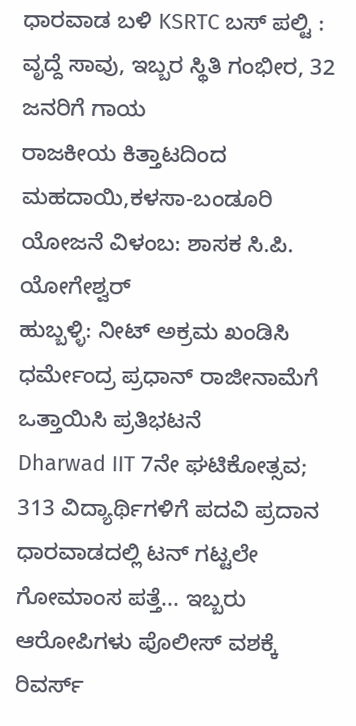ಧಾರವಾಡ ಬಳಿ KSRTC ಬಸ್ ಪಲ್ಟಿ : ವೃದ್ದೆ ಸಾವು, ಇಬ್ಬರ ಸ್ಥಿತಿ ಗಂಭೀರ, 32 ಜನರಿಗೆ ಗಾಯ
ರಾಜಕೀಯ ಕಿತ್ತಾಟದಿಂದ ಮಹದಾಯಿ,ಕಳಸಾ-ಬಂಡೂರಿ ಯೋಜನೆ ವಿಳಂಬ: ಶಾಸಕ ಸಿ.ಪಿ. ಯೋಗೇಶ್ವರ್
ಹುಬ್ಬಳ್ಳಿ: ನೀಟ್ ಅಕ್ರಮ ಖಂಡಿಸಿ ಧರ್ಮೇಂದ್ರ ಪ್ರಧಾನ್ ರಾಜೀನಾಮೆಗೆ ಒತ್ತಾಯಿಸಿ ಪ್ರತಿಭಟನೆ
Dharwad IIT 7ನೇ ಘಟಿಕೋತ್ಸವ; 313 ವಿದ್ಯಾರ್ಥಿಗಳಿಗೆ ಪದವಿ ಪ್ರದಾನ
ಧಾರವಾಡದಲ್ಲಿ ಟನ್ ಗಟ್ಟಲೇ ಗೋಮಾಂಸ ಪತ್ತೆ... ಇಬ್ಬರು ಆರೋಪಿಗಳು ಪೊಲೀಸ್ ವಶಕ್ಕೆ
ರಿವರ್ಸ್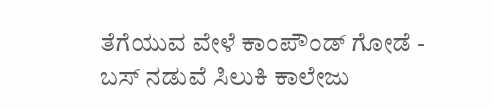ತೆಗೆಯುವ ವೇಳೆ ಕಾಂಪೌಂಡ್ ಗೋಡೆ - ಬಸ್ ನಡುವೆ ಸಿಲುಕಿ ಕಾಲೇಜು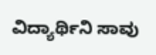ವಿದ್ಯಾರ್ಥಿನಿ ಸಾವು